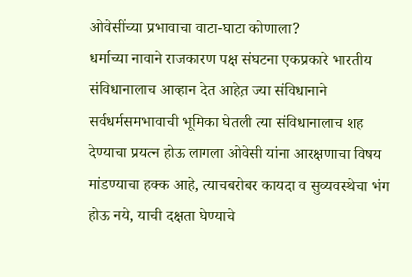ओवेसींच्या प्रभावाचा वाटा-घाटा कोणाला?
धर्माच्या नावाने राजकारण पक्ष संघटना एकप्रकारे भारतीय संविधानालाच आव्हान देत आहेत़ ज्या संविधानाने सर्वधर्मसमभावाची भूमिका घेतली त्या संविधानालाच शह देण्याचा प्रयत्न होऊ लागला ओवेसी यांना आरक्षणाचा विषय मांडण्याचा हक्क आहे, त्याचबरोबर कायदा व सुव्यवस्थेचा भंग होऊ नये, याची दक्षता घेण्याचे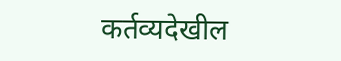कर्तव्यदेखील